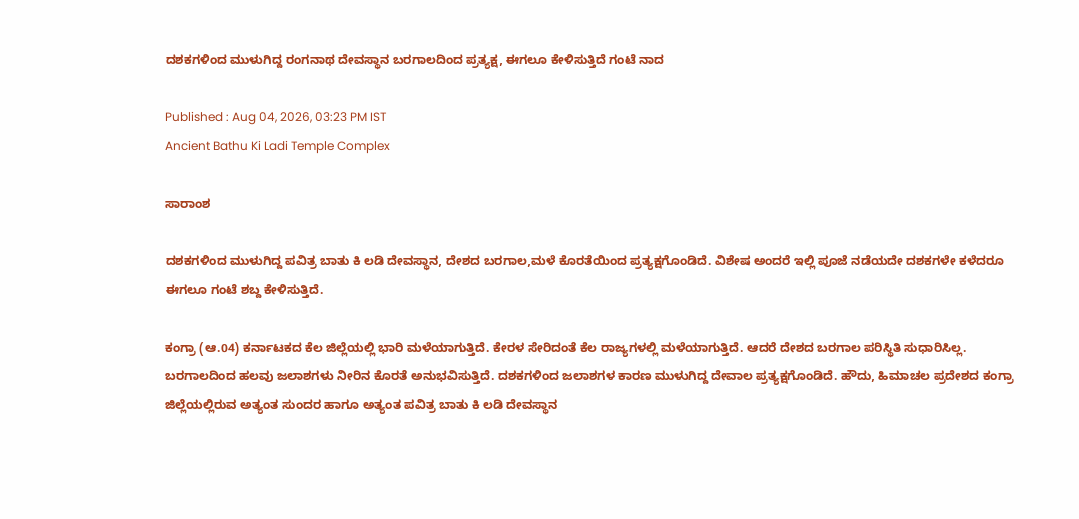ದಶಕಗಳಿಂದ ಮುಳುಗಿದ್ದ ರಂಗನಾಥ ದೇವಸ್ಥಾನ ಬರಗಾಲದಿಂದ ಪ್ರತ್ಯಕ್ಷ, ಈಗಲೂ ಕೇಳಿಸುತ್ತಿದೆ ಗಂಟೆ ನಾದ

Published : Aug 04, 2026, 03:23 PM IST
Ancient Bathu Ki Ladi Temple Complex

ಸಾರಾಂಶ

ದಶಕಗಳಿಂದ ಮುಳುಗಿದ್ದ ಪವಿತ್ರ ಬಾತು ಕಿ ಲಡಿ ದೇವಸ್ಥಾನ, ದೇಶದ ಬರಗಾಲ,ಮಳೆ ಕೊರತೆಯಿಂದ ಪ್ರತ್ಯಕ್ಷಗೊಂಡಿದೆ. ವಿಶೇಷ ಅಂದರೆ ಇಲ್ಲಿ ಪೂಜೆ ನಡೆಯದೇ ದಶಕಗಳೇ ಕಳೆದರೂ ಈಗಲೂ ಗಂಟೆ ಶಬ್ದ ಕೇಳಿಸುತ್ತಿದೆ.

ಕಂಗ್ರಾ (ಆ.04) ಕರ್ನಾಟಕದ ಕೆಲ ಜಿಲ್ಲೆಯಲ್ಲಿ ಭಾರಿ ಮಳೆಯಾಗುತ್ತಿದೆ. ಕೇರಳ ಸೇರಿದಂತೆ ಕೆಲ ರಾಜ್ಯಗಳಲ್ಲಿ ಮಳೆಯಾಗುತ್ತಿದೆ. ಆದರೆ ದೇಶದ ಬರಗಾಲ ಪರಿಸ್ಥಿತಿ ಸುಧಾರಿಸಿಲ್ಲ. ಬರಗಾಲದಿಂದ ಹಲವು ಜಲಾಶಗಳು ನೀರಿನ ಕೊರತೆ ಅನುಭವಿಸುತ್ತಿದೆ. ದಶಕಗಳಿಂದ ಜಲಾಶಗಳ ಕಾರಣ ಮುಳುಗಿದ್ದ ದೇವಾಲ ಪ್ರತ್ಯಕ್ಷಗೊಂಡಿದೆ. ಹೌದು, ಹಿಮಾಚಲ ಪ್ರದೇಶದ ಕಂಗ್ರಾ ಜಿಲ್ಲೆಯಲ್ಲಿರುವ ಅತ್ಯಂತ ಸುಂದರ ಹಾಗೂ ಅತ್ಯಂತ ಪವಿತ್ರ ಬಾತು ಕಿ ಲಡಿ ದೇವಸ್ಥಾನ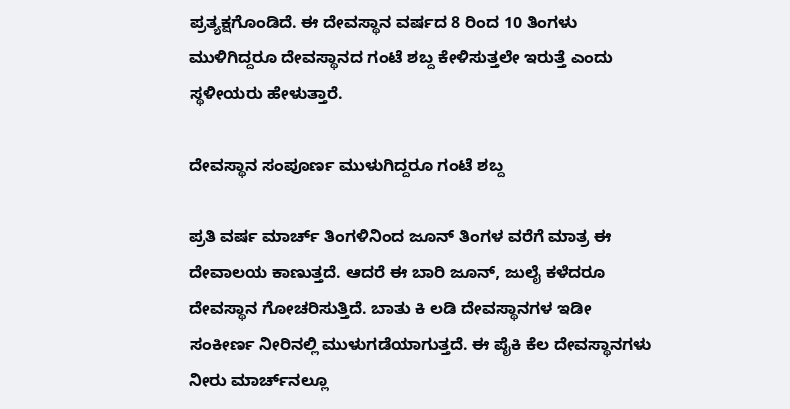ಪ್ರತ್ಯಕ್ಷಗೊಂಡಿದೆ. ಈ ದೇವಸ್ಥಾನ ವರ್ಷದ 8 ರಿಂದ 10 ತಿಂಗಳು ಮುಳಿಗಿದ್ದರೂ ದೇವಸ್ಥಾನದ ಗಂಟೆ ಶಬ್ದ ಕೇಳಿಸುತ್ತಲೇ ಇರುತ್ತೆ ಎಂದು ಸ್ಥಳೀಯರು ಹೇಳುತ್ತಾರೆ.

ದೇವಸ್ಥಾನ ಸಂಪೂರ್ಣ ಮುಳುಗಿದ್ದರೂ ಗಂಟೆ ಶಬ್ದ

ಪ್ರತಿ ವರ್ಷ ಮಾರ್ಚ್ ತಿಂಗಳಿನಿಂದ ಜೂನ್ ತಿಂಗಳ ವರೆಗೆ ಮಾತ್ರ ಈ ದೇವಾಲಯ ಕಾಣುತ್ತದೆ. ಆದರೆ ಈ ಬಾರಿ ಜೂನ್, ಜುಲೈ ಕಳೆದರೂ ದೇವಸ್ಥಾನ ಗೋಚರಿಸುತ್ತಿದೆ. ಬಾತು ಕಿ ಲಡಿ ದೇವಸ್ಥಾನಗಳ ಇಡೀ ಸಂಕೀರ್ಣ ನೀರಿನಲ್ಲಿ ಮುಳುಗಡೆಯಾಗುತ್ತದೆ. ಈ ಪೈಕಿ ಕೆಲ ದೇವಸ್ಥಾನಗಳು ನೀರು ಮಾರ್ಚ್‌ನಲ್ಲೂ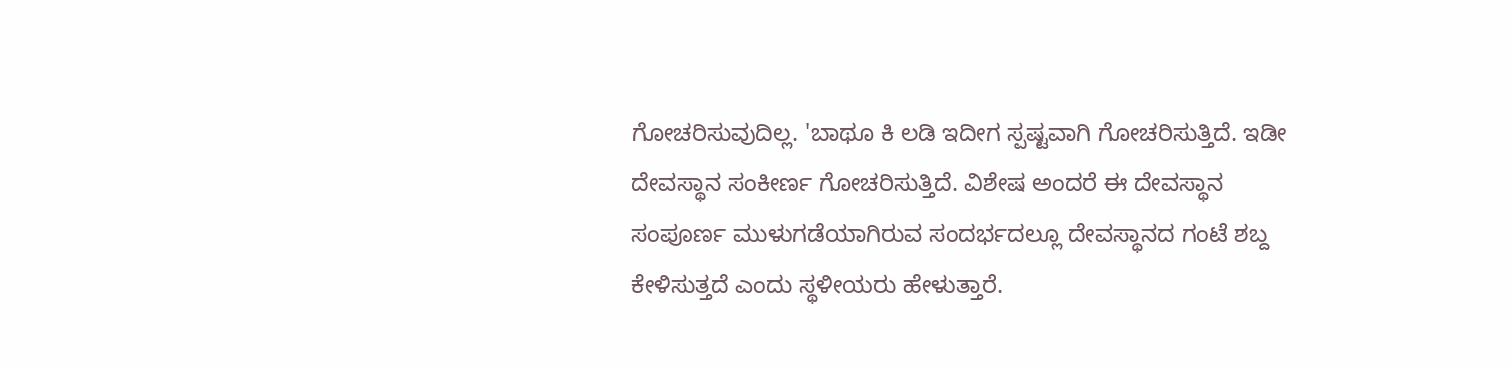ಗೋಚರಿಸುವುದಿಲ್ಲ. 'ಬಾಥೂ ಕಿ ಲಡಿ ಇದೀಗ ಸ್ಪಷ್ಟವಾಗಿ ಗೋಚರಿಸುತ್ತಿದೆ. ಇಡೀ ದೇವಸ್ಥಾನ ಸಂಕೀರ್ಣ ಗೋಚರಿಸುತ್ತಿದೆ. ವಿಶೇಷ ಅಂದರೆ ಈ ದೇವಸ್ಥಾನ ಸಂಪೂರ್ಣ ಮುಳುಗಡೆಯಾಗಿರುವ ಸಂದರ್ಭದಲ್ಲೂ ದೇವಸ್ಥಾನದ ಗಂಟೆ ಶಬ್ದ ಕೇಳಿಸುತ್ತದೆ ಎಂದು ಸ್ಥಳೀಯರು ಹೇಳುತ್ತಾರೆ.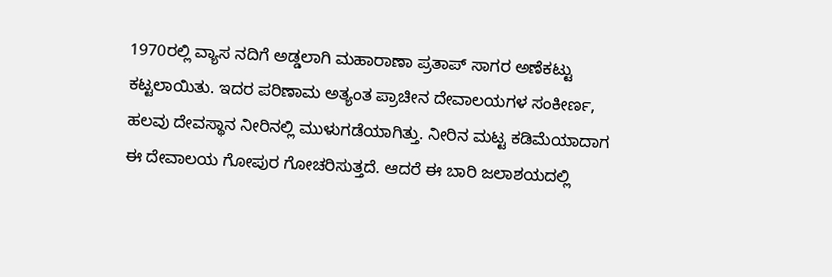1970ರಲ್ಲಿ ವ್ಯಾಸ ನದಿಗೆ ಅಡ್ಡಲಾಗಿ ಮಹಾರಾಣಾ ಪ್ರತಾಪ್ ಸಾಗರ ಅಣೆಕಟ್ಟು ಕಟ್ಟಲಾಯಿತು. ಇದರ ಪರಿಣಾಮ ಅತ್ಯಂತ ಪ್ರಾಚೀನ ದೇವಾಲಯಗಳ ಸಂಕೀರ್ಣ, ಹಲವು ದೇವಸ್ಥಾನ ನೀರಿನಲ್ಲಿ ಮುಳುಗಡೆಯಾಗಿತ್ತು. ನೀರಿನ ಮಟ್ಟ ಕಡಿಮೆಯಾದಾಗ ಈ ದೇವಾಲಯ ಗೋಪುರ ಗೋಚರಿಸುತ್ತದೆ. ಆದರೆ ಈ ಬಾರಿ ಜಲಾಶಯದಲ್ಲಿ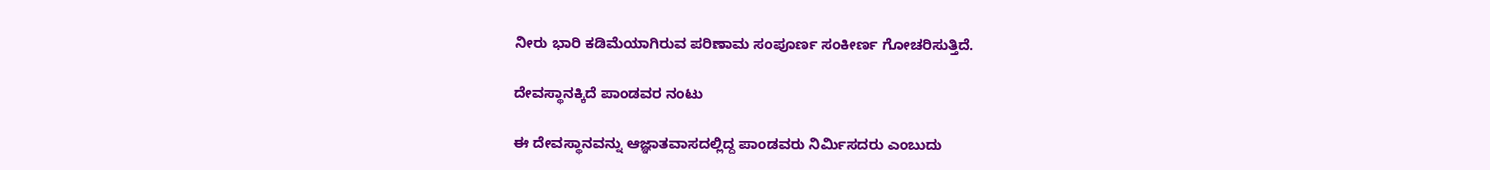ನೀರು ಭಾರಿ ಕಡಿಮೆಯಾಗಿರುವ ಪರಿಣಾಮ ಸಂಪೂರ್ಣ ಸಂಕೀರ್ಣ ಗೋಚರಿಸುತ್ತಿದೆ.

ದೇವಸ್ಥಾನಕ್ಕಿದೆ ಪಾಂಡವರ ನಂಟು

ಈ ದೇವಸ್ಥಾನವನ್ನು ಆಜ್ಞಾತವಾಸದಲ್ಲಿದ್ದ ಪಾಂಡವರು ನಿರ್ಮಿಸದರು ಎಂಬುದು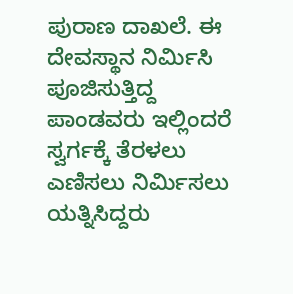ಪುರಾಣ ದಾಖಲೆ. ಈ ದೇವಸ್ಥಾನ ನಿರ್ಮಿಸಿ ಪೂಜಿಸುತ್ತಿದ್ದ ಪಾಂಡವರು ಇಲ್ಲಿಂದರೆ ಸ್ವರ್ಗಕ್ಕೆ ತೆರಳಲು ಎಣಿಸಲು ನಿರ್ಮಿಸಲು ಯತ್ನಿಸಿದ್ದರು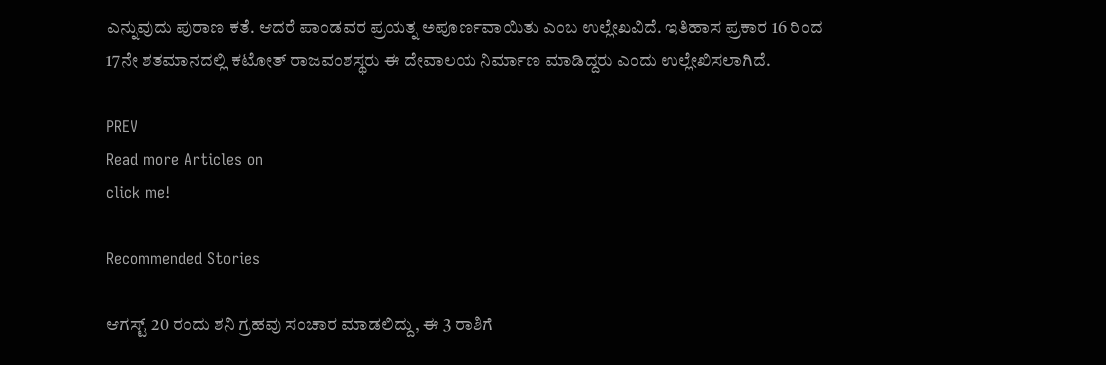ಎನ್ನುವುದು ಪುರಾಣ ಕತೆ. ಆದರೆ ಪಾಂಡವರ ಪ್ರಯತ್ನ ಅಪೂರ್ಣವಾಯಿತು ಎಂಬ ಉಲ್ಲೇಖವಿದೆ. ಇತಿಹಾಸ ಪ್ರಕಾರ 16 ರಿಂದ 17ನೇ ಶತಮಾನದಲ್ಲಿ ಕಟೋತ್ ರಾಜವಂಶಸ್ಥರು ಈ ದೇವಾಲಯ ನಿರ್ಮಾಣ ಮಾಡಿದ್ದರು ಎಂದು ಉಲ್ಲೇಖಿಸಲಾಗಿದೆ.

PREV
Read more Articles on
click me!

Recommended Stories

ಆಗಸ್ಟ್ 20 ರಂದು ಶನಿ ಗ್ರಹವು ಸಂಚಾರ ಮಾಡಲಿದ್ದು, ಈ 3 ರಾಶಿಗೆ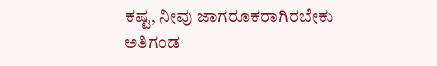ಕಷ್ಟ, ನೀವು ಜಾಗರೂಕರಾಗಿರಬೇಕು
ಅತಿಗಂಡ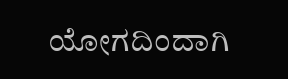ಯೋಗದಿಂದಾಗಿ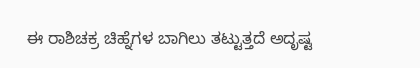ಈ ರಾಶಿಚಕ್ರ ಚಿಹ್ನೆಗಳ ಬಾಗಿಲು ತಟ್ಟುತ್ತದೆ ಅದೃಷ್ಟ